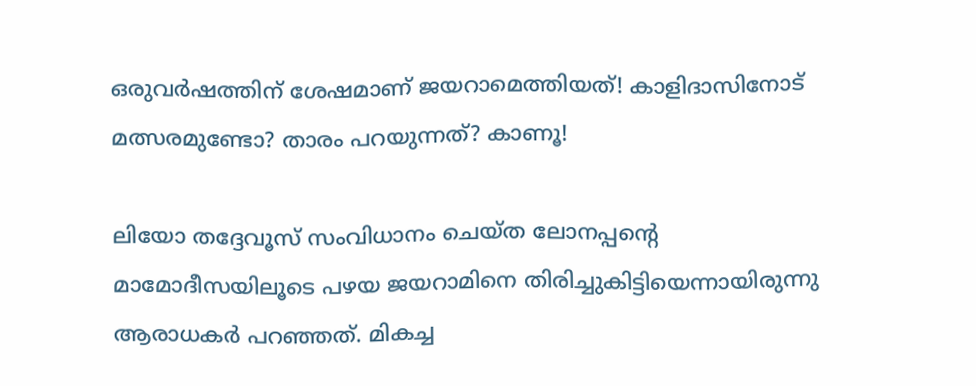ഒരുവര്‍ഷത്തിന് ശേഷമാണ് ജയറാമെത്തിയത്! കാളിദാസിനോട് മത്സരമുണ്ടോ? താരം പറയുന്നത്? കാണൂ!

ലിയോ തദ്ദേവൂസ് സംവിധാനം ചെയ്ത ലോനപ്പന്റെ മാമോദീസയിലൂടെ പഴയ ജയറാമിനെ തിരിച്ചുകിട്ടിയെന്നായിരുന്നു ആരാധകര്‍ പറഞ്ഞത്. മികച്ച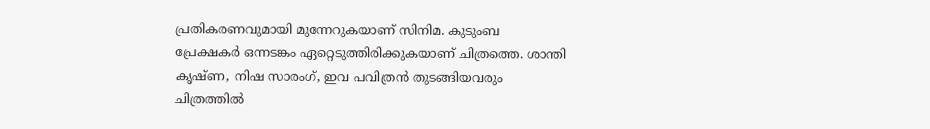പ്രതികരണവുമായി മുന്നേറുകയാണ് സിനിമ. കുടുംബ പ്രേക്ഷകര്‍ ഒന്നടങ്കം ഏറ്റെടുത്തിരിക്കുകയാണ് ചിത്രത്തെ. ശാന്തി കൃഷ്ണ, നിഷ സാരംഗ്, ഇവ പവിത്രന്‍ തുടങ്ങിയവരും ചിത്രത്തില്‍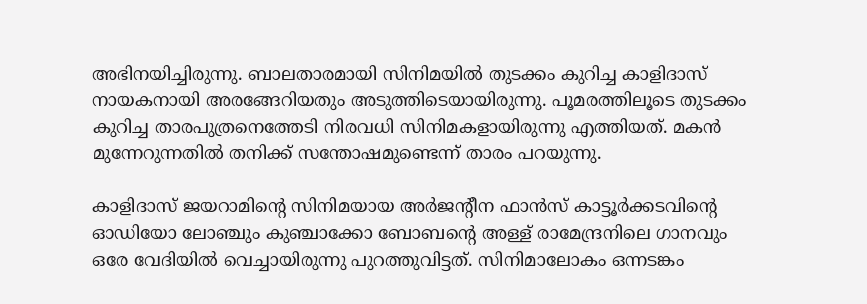അഭിനയിച്ചിരുന്നു. ബാലതാരമായി സിനിമയില്‍ തുടക്കം കുറിച്ച കാളിദാസ് നായകനായി അരങ്ങേറിയതും അടുത്തിടെയായിരുന്നു. പൂമരത്തിലൂടെ തുടക്കം കുറിച്ച താരപുത്രനെത്തേടി നിരവധി സിനിമകളായിരുന്നു എത്തിയത്. മകന്‍ മുന്നേറുന്നതില്‍ തനിക്ക് സന്തോഷമുണ്ടെന്ന് താരം പറയുന്നു.

കാളിദാസ് ജയറാമിന്റെ സിനിമയായ അര്‍ജന്റീന ഫാന്‍സ് കാട്ടൂര്‍ക്കടവിന്റെ ഓഡിയോ ലോഞ്ചും കുഞ്ചാക്കോ ബോബന്റെ അള്ള് രാമേന്ദ്രനിലെ ഗാനവും ഒരേ വേദിയില്‍ വെച്ചായിരുന്നു പുറത്തുവിട്ടത്. സിനിമാലോകം ഒന്നടങ്കം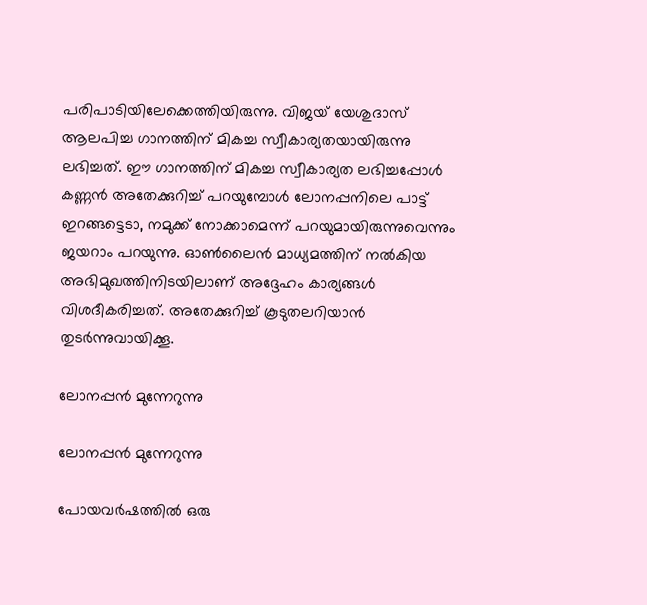പരിപാടിയിലേക്കെത്തിയിരുന്നു. വിജയ് യേശുദാസ് ആലപിച്ച ഗാനത്തിന് മികച്ച സ്വീകാര്യതയായിരുന്നു ലഭിച്ചത്. ഈ ഗാനത്തിന് മികച്ച സ്വീകാര്യത ലഭിച്ചപ്പോള്‍ കണ്ണന്‍ അതേക്കുറിച്ച് പറയുമ്പോള്‍ ലോനപ്പനിലെ പാട്ട് ഇറങ്ങട്ടെടാ, നമുക്ക് നോക്കാമെന്ന് പറയുമായിരുന്നുവെന്നും ജയറാം പറയുന്നു. ഓണ്‍ലൈന്‍ മാധ്യമത്തിന് നല്‍കിയ അഭിമുഖത്തിനിടയിലാണ് അദ്ദേഹം കാര്യങ്ങള്‍ വിശദീകരിച്ചത്. അതേക്കുറിച്ച് കൂടുതലറിയാന്‍ തുടര്‍ന്നുവായിക്കൂ.

ലോനപ്പന്‍ മുന്നേറുന്നു

ലോനപ്പന്‍ മുന്നേറുന്നു

പോയവര്‍ഷത്തില്‍ ഒരു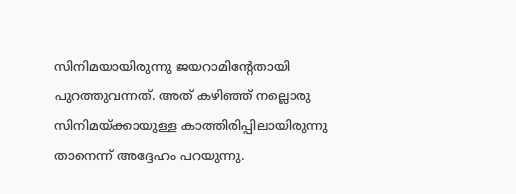സിനിമയായിരുന്നു ജയറാമിന്റേതായി പുറത്തുവന്നത്. അത് കഴിഞ്ഞ് നല്ലൊരു സിനിമയ്ക്കായുള്ള കാത്തിരിപ്പിലായിരുന്നു താനെന്ന് അദ്ദേഹം പറയുന്നു.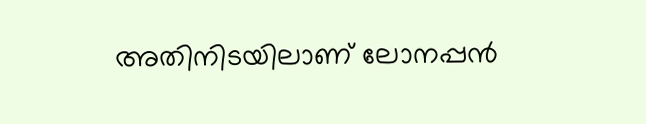അതിനിടയിലാണ് ലോനപ്പന്‍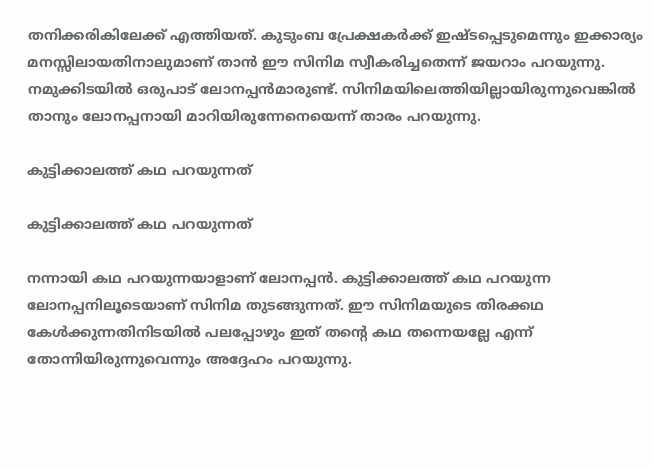തനിക്കരികിലേക്ക് എത്തിയത്. കുടുംബ പ്രേക്ഷകര്‍ക്ക് ഇഷ്ടപ്പെടുമെന്നും ഇക്കാര്യം മനസ്സിലായതിനാലുമാണ് താന്‍ ഈ സിനിമ സ്വീകരിച്ചതെന്ന് ജയറാം പറയുന്നു. നമുക്കിടയില്‍ ഒരുപാട് ലോനപ്പന്‍മാരുണ്ട്. സിനിമയിലെത്തിയില്ലായിരുന്നുവെങ്കില്‍ താനും ലോനപ്പനായി മാറിയിരുന്നേനെയെന്ന് താരം പറയുന്നു.

കുട്ടിക്കാലത്ത് കഥ പറയുന്നത്

കുട്ടിക്കാലത്ത് കഥ പറയുന്നത്

നന്നായി കഥ പറയുന്നയാളാണ് ലോനപ്പന്‍. കുട്ടിക്കാലത്ത് കഥ പറയുന്ന ലോനപ്പനിലൂടെയാണ് സിനിമ തുടങ്ങുന്നത്. ഈ സിനിമയുടെ തിരക്കഥ കേള്‍ക്കുന്നതിനിടയില്‍ പലപ്പോഴും ഇത് തന്റെ കഥ തന്നെയല്ലേ എന്ന് തോന്നിയിരുന്നുവെന്നും അദ്ദേഹം പറയുന്നു.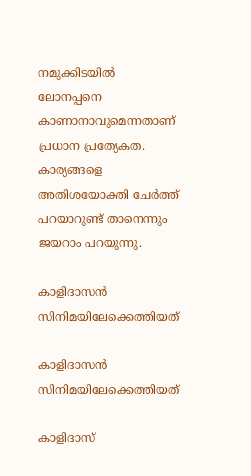നമുക്കിടയില്‍ ലോനപ്പനെ കാണാനാവുമെന്നതാണ് പ്രധാന പ്രത്യേകത. കാര്യങ്ങളെ അതിശയോക്തി ചേര്‍ത്ത് പറയാറുണ്ട് താനെന്നും ജയറാം പറയുന്നു.

കാളിദാസന്‍ സിനിമയിലേക്കെത്തിയത്

കാളിദാസന്‍ സിനിമയിലേക്കെത്തിയത്

കാളിദാസ്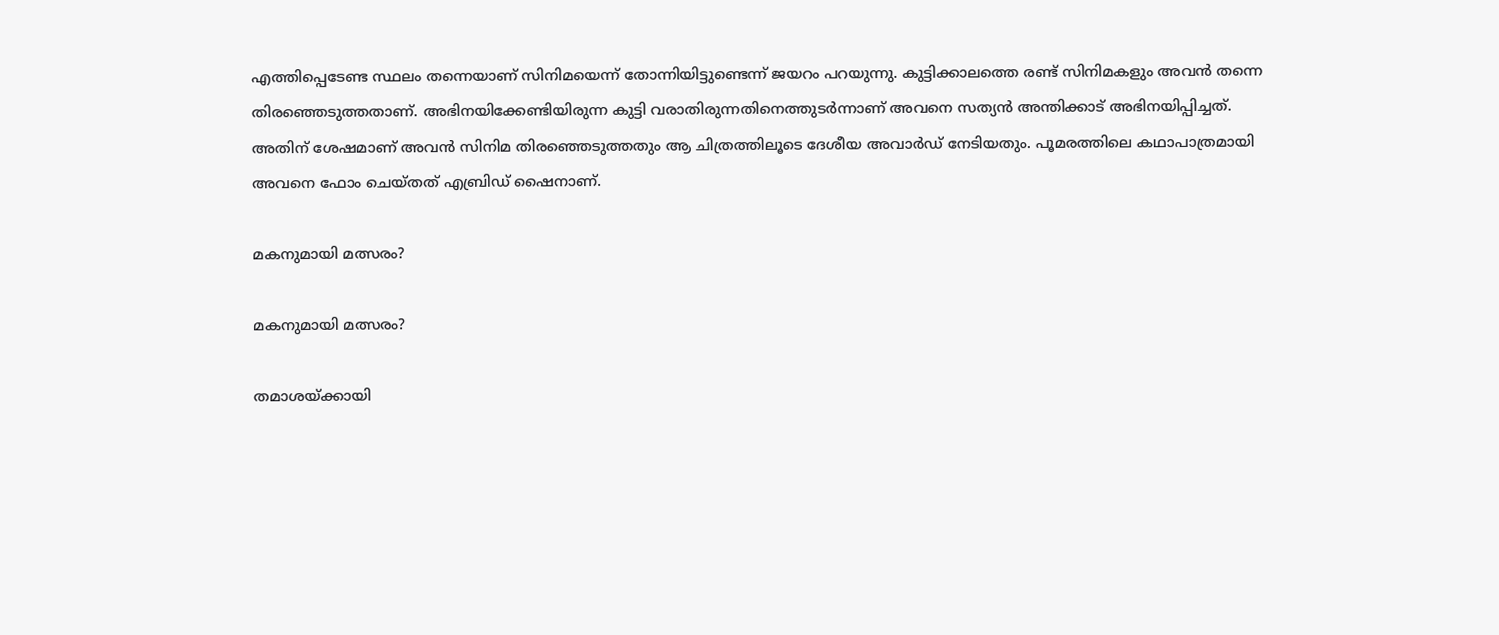എത്തിപ്പെടേണ്ട സ്ഥലം തന്നെയാണ് സിനിമയെന്ന് തോന്നിയിട്ടുണ്ടെന്ന് ജയറം പറയുന്നു. കുട്ടിക്കാലത്തെ രണ്ട് സിനിമകളും അവന്‍ തന്നെ തിരഞ്ഞെടുത്തതാണ്. അഭിനയിക്കേണ്ടിയിരുന്ന കുട്ടി വരാതിരുന്നതിനെത്തുടര്‍ന്നാണ് അവനെ സത്യന്‍ അന്തിക്കാട് അഭിനയിപ്പിച്ചത്. അതിന് ശേഷമാണ് അവന്‍ സിനിമ തിരഞ്ഞെടുത്തതും ആ ചിത്രത്തിലൂടെ ദേശീയ അവാര്‍ഡ് നേടിയതും. പൂമരത്തിലെ കഥാപാത്രമായി അവനെ ഫോം ചെയ്തത് എബ്രിഡ് ഷൈനാണ്.

മകനുമായി മത്സരം?

മകനുമായി മത്സരം?

തമാശയ്ക്കായി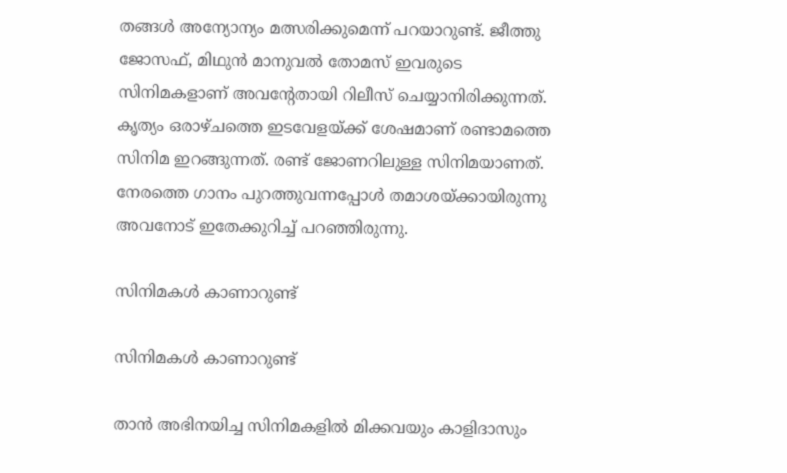തങ്ങള്‍ അന്യോന്യം മത്സരിക്കുമെന്ന് പറയാറുണ്ട്. ജീത്തു ജോസഫ്, മിഥുന്‍ മാനുവല്‍ തോമസ് ഇവരുടെ സിനിമകളാണ് അവന്റേതായി റിലീസ് ചെയ്യാനിരിക്കുന്നത്. കൃത്യം ഒരാഴ്ചത്തെ ഇടവേളയ്ക്ക് ശേഷമാണ് രണ്ടാമത്തെ സിനിമ ഇറങ്ങുന്നത്. രണ്ട് ജോണറിലുള്ള സിനിമയാണത്. നേരത്തെ ഗാനം പുറത്തുവന്നപ്പോള്‍ തമാശയ്ക്കായിരുന്നു അവനോട് ഇതേക്കുറിച്ച് പറഞ്ഞിരുന്നു.

സിനിമകള്‍ കാണാറുണ്ട്

സിനിമകള്‍ കാണാറുണ്ട്

താന്‍ അഭിനയിച്ച സിനിമകളില്‍ മിക്കവയും കാളിദാസും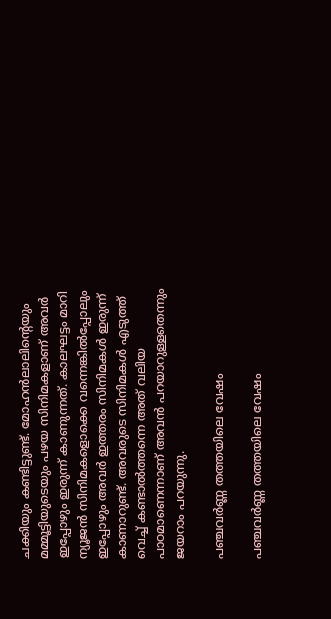ചക്കിയും കണ്ടിട്ടുണ്ട്. മോഹന്‍ലാലിന്റെയും മമ്മൂട്ടിയുടെയും പഴയ സിനിമകളാണ് അവര്‍ ഇപ്പോഴും ഇരുന്ന് കാണുന്നത്. കാലഘട്ടം മാറി ന്യൂജന്‍ സിനിമകളൊക്കെ വന്നെങ്കില്‍പ്പോലും ഇപ്പോഴും അവര്‍ ഇത്തരം സിനിമകള്‍ ഇരുന്ന് കാണാറുണ്ട്. അവരുടെ സിനിമകള്‍ എടുത്ത് വെച്ച് കണ്ടാല്‍ത്തന്നെ അത് വലിയ പാഠമാണെന്നാണ് അവന്‍ പറയാറുള്ളതെന്നും ജയറാം പറയുന്നു.

പഞ്ചവര്‍ണ്ണ തത്തയിലെ വേഷം

പഞ്ചവര്‍ണ്ണ തത്തയിലെ വേഷം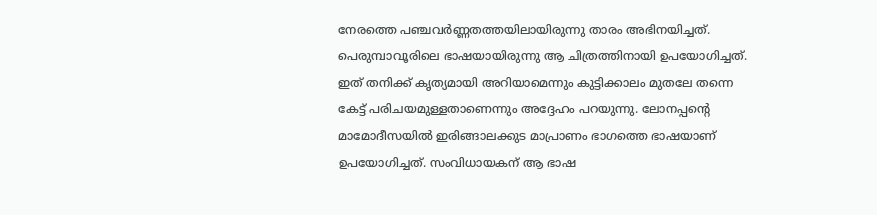നേരത്തെ പഞ്ചവര്‍ണ്ണതത്തയിലായിരുന്നു താരം അഭിനയിച്ചത്. പെരുമ്പാവൂരിലെ ഭാഷയായിരുന്നു ആ ചിത്രത്തിനായി ഉപയോഗിച്ചത്. ഇത് തനിക്ക് കൃത്യമായി അറിയാമെന്നും കുട്ടിക്കാലം മുതലേ തന്നെ കേട്ട് പരിചയമുള്ളതാണെന്നും അദ്ദേഹം പറയുന്നു. ലോനപ്പന്റെ മാമോദീസയില്‍ ഇരിങ്ങാലക്കുട മാപ്രാണം ഭാഗത്തെ ഭാഷയാണ് ഉപയോഗിച്ചത്. സംവിധായകന് ആ ഭാഷ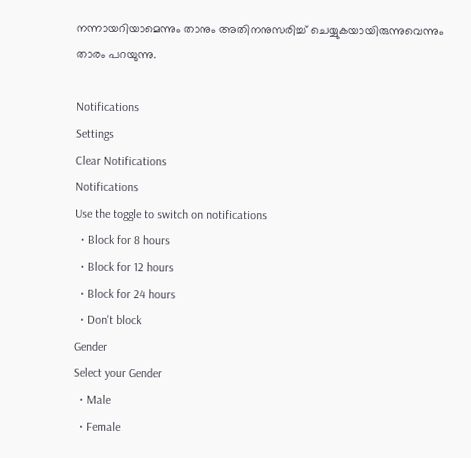നന്നായറിയാമെന്നും താനും അതിനനുസരിച്ച് ചെയ്യുകയായിരുന്നുവെന്നും താരം പറയുന്നു.

Notifications
Settings
Clear Notifications
Notifications
Use the toggle to switch on notifications
  • Block for 8 hours
  • Block for 12 hours
  • Block for 24 hours
  • Don't block
Gender
Select your Gender
  • Male
  • Female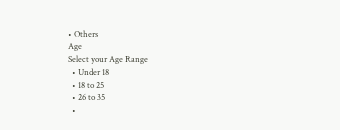• Others
Age
Select your Age Range
  • Under 18
  • 18 to 25
  • 26 to 35
  •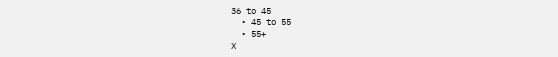36 to 45
  • 45 to 55
  • 55+
X